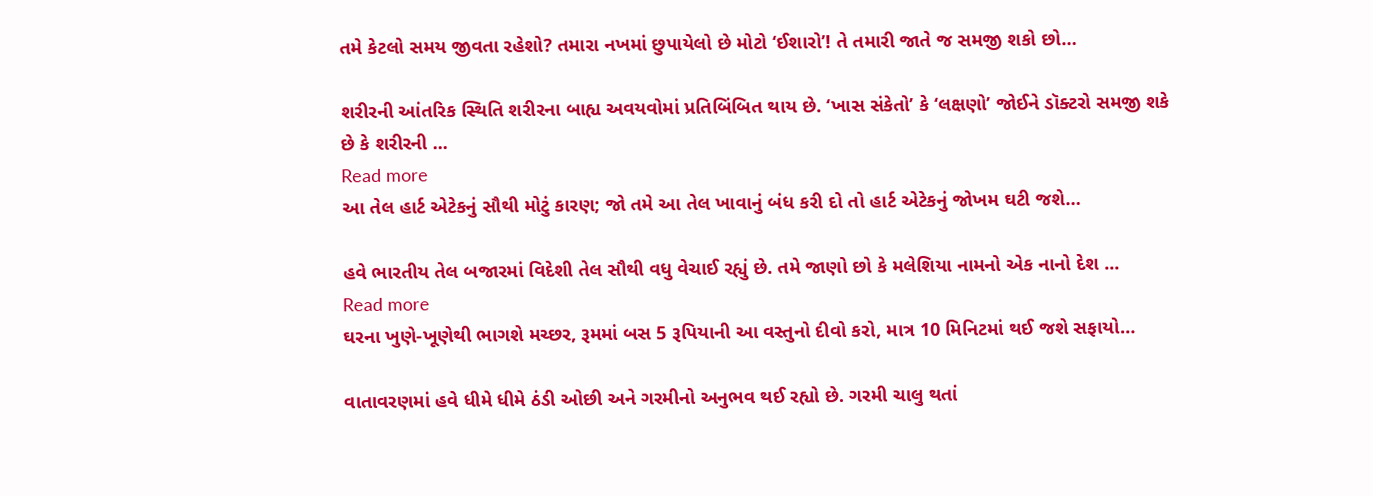તમે કેટલો સમય જીવતા રહેશો? તમારા નખમાં છુપાયેલો છે મોટો ‘ઈશારો’! તે તમારી જાતે જ સમજી શકો છો…

શરીરની આંતરિક સ્થિતિ શરીરના બાહ્ય અવયવોમાં પ્રતિબિંબિત થાય છે. ‘ખાસ સંકેતો’ કે ‘લક્ષણો’ જોઈને ડૉક્ટરો સમજી શકે છે કે શરીરની ...
Read more
આ તેલ હાર્ટ એટેકનું સૌથી મોટું કારણ; જો તમે આ તેલ ખાવાનું બંધ કરી દો તો હાર્ટ એટેકનું જોખમ ઘટી જશે…

હવે ભારતીય તેલ બજારમાં વિદેશી તેલ સૌથી વધુ વેચાઈ રહ્યું છે. તમે જાણો છો કે મલેશિયા નામનો એક નાનો દેશ ...
Read more
ઘરના ખુણે-ખૂણેથી ભાગશે મચ્છર, રૂમમાં બસ 5 રૂપિયાની આ વસ્તુનો દીવો કરો, માત્ર 10 મિનિટમાં થઈ જશે સફાયો…

વાતાવરણમાં હવે ધીમે ધીમે ઠંડી ઓછી અને ગરમીનો અનુભવ થઈ રહ્યો છે. ગરમી ચાલુ થતાં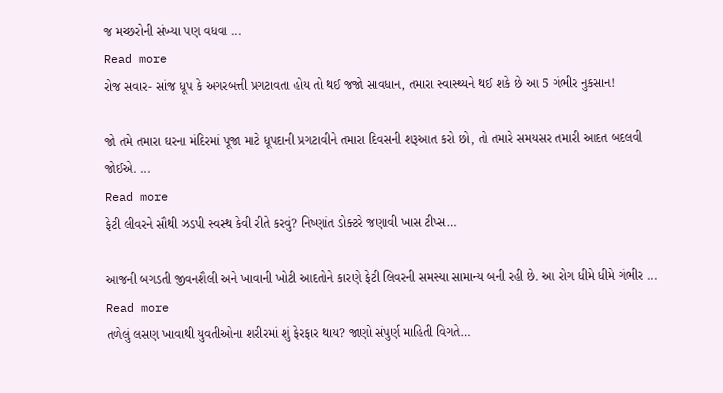જ મચ્છરોની સંખ્યા પણ વધવા ...
Read more
રોજ સવાર- સાંજ ધૂપ કે અગરબત્તી પ્રગટાવતા હોય તો થઈ જજો સાવધાન, તમારા સ્વાસ્થ્યને થઈ શકે છે આ 5 ગંભીર નુકસાન!

જો તમે તમારા ઘરના મંદિરમાં પૂજા માટે ધૂપદાની પ્રગટાવીને તમારા દિવસની શરૂઆત કરો છો, તો તમારે સમયસર તમારી આદત બદલવી જોઈએ. ...
Read more
ફેટી લીવરને સૌથી ઝડપી સ્વસ્થ કેવી રીતે કરવું? નિષ્ણાંત ડોક્ટરે જણાવી ખાસ ટીપ્સ…

આજની બગડતી જીવનશૈલી અને ખાવાની ખોટી આદતોને કારણે ફેટી લિવરની સમસ્યા સામાન્ય બની રહી છે. આ રોગ ધીમે ધીમે ગંભીર ...
Read more
તળેલું લસણ ખાવાથી યુવતીઓના શરીરમાં શું ફેરફાર થાય? જાણો સંપુર્ણ માહિતી વિગતે…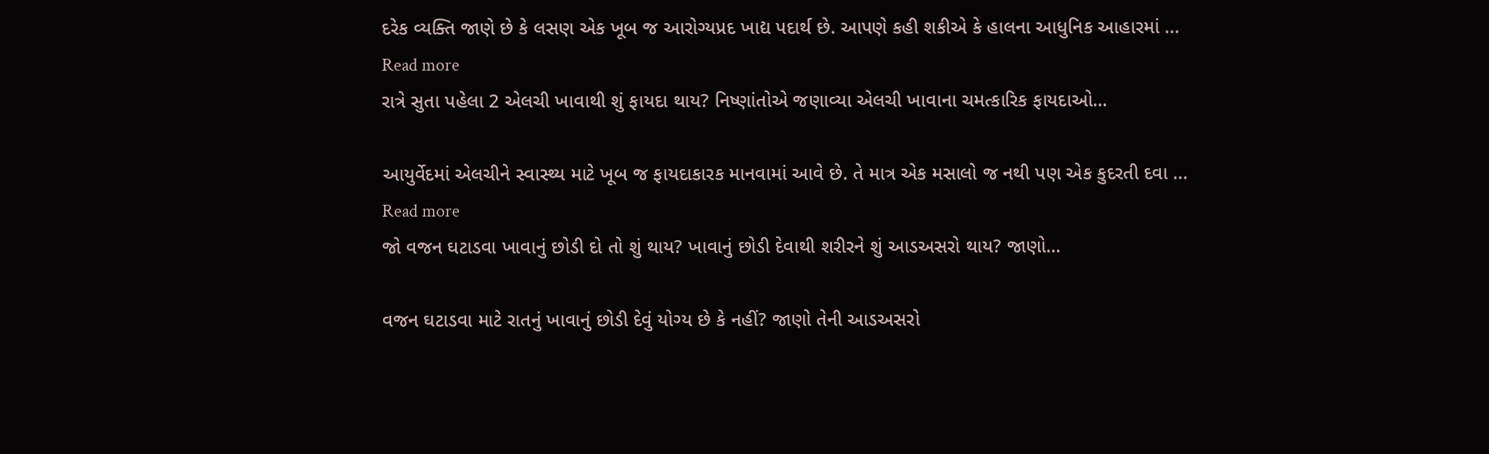દરેક વ્યક્તિ જાણે છે કે લસણ એક ખૂબ જ આરોગ્યપ્રદ ખાદ્ય પદાર્થ છે. આપણે કહી શકીએ કે હાલના આધુનિક આહારમાં ...
Read more
રાત્રે સુતા પહેલા 2 એલચી ખાવાથી શું ફાયદા થાય? નિષ્ણાંતોએ જણાવ્યા એલચી ખાવાના ચમત્કારિક ફાયદાઓ…

આયુર્વેદમાં એલચીને સ્વાસ્થ્ય માટે ખૂબ જ ફાયદાકારક માનવામાં આવે છે. તે માત્ર એક મસાલો જ નથી પણ એક કુદરતી દવા ...
Read more
જો વજન ઘટાડવા ખાવાનું છોડી દો તો શું થાય? ખાવાનું છોડી દેવાથી શરીરને શું આડઅસરો થાય? જાણો…

વજન ઘટાડવા માટે રાતનું ખાવાનું છોડી દેવું યોગ્ય છે કે નહીં? જાણો તેની આડઅસરો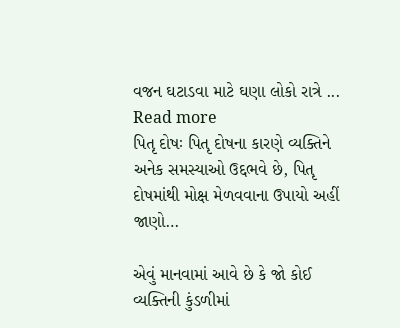વજન ઘટાડવા માટે ઘણા લોકો રાત્રે ...
Read more
પિતૃ દોષઃ પિતૃ દોષના કારણે વ્યક્તિને અનેક સમસ્યાઓ ઉદ્દભવે છે, પિતૃ દોષમાંથી મોક્ષ મેળવવાના ઉપાયો અહીં જાણો…

એવું માનવામાં આવે છે કે જો કોઈ વ્યક્તિની કુંડળીમાં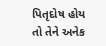પિતૃદોષ હોય તો તેને અનેક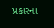પ્રકારના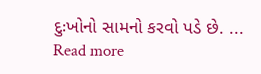દુઃખોનો સામનો કરવો પડે છે. ...
Read more